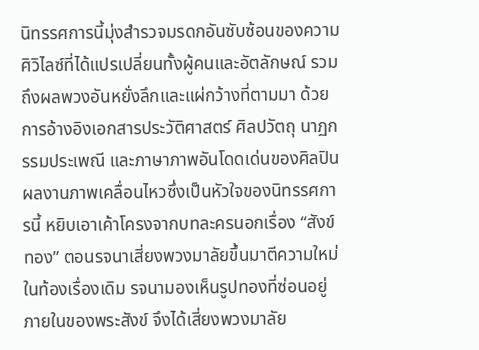นิทรรศการนี้มุ่งสำรวจมรดกอันซับซ้อนของความศิวิไลซ์ที่ได้แปรเปลี่ยนทั้งผู้คนและอัตลักษณ์ รวมถึงผลพวงอันหยั่งลึกและแผ่กว้างที่ตามมา ด้วยการอ้างอิงเอกสารประวัติศาสตร์ ศิลปวัตถุ นาฏกรรมประเพณี และภาษาภาพอันโดดเด่นของศิลปิน
ผลงานภาพเคลื่อนไหวซึ่งเป็นหัวใจของนิทรรศการนี้ หยิบเอาเค้าโครงจากบทละครนอกเรื่อง “สังข์ทอง” ตอนรจนาเสี่ยงพวงมาลัยขึ้นมาตีความใหม่ ในท้องเรื่องเดิม รจนามองเห็นรูปทองที่ซ่อนอยู่ภายในของพระสังข์ จึงได้เสี่ยงพวงมาลัย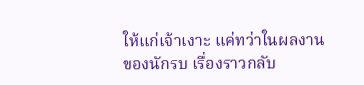ให้แก่เจ้าเงาะ แค่ทว่าในผลงานของนักรบ เรื่องราวกลับ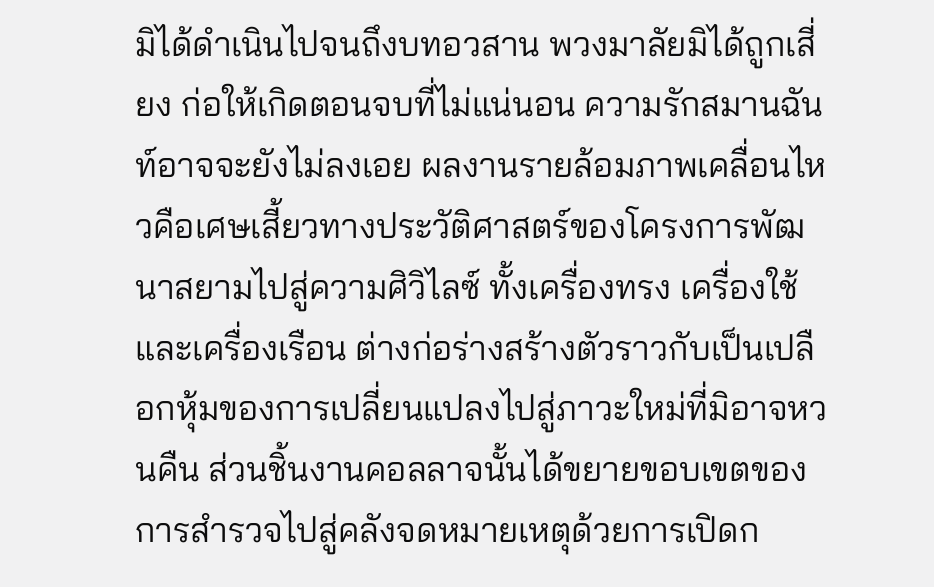มิได้ดำเนินไปจนถึงบทอวสาน พวงมาลัยมิได้ถูกเสี่ยง ก่อให้เกิดตอนจบที่ไม่แน่นอน ความรักสมานฉันท์อาจจะยังไม่ลงเอย ผลงานรายล้อมภาพเคลื่อนไหวคือเศษเสี้ยวทางประวัติศาสตร์ของโครงการพัฒนาสยามไปสู่ความศิวิไลซ์ ทั้งเครื่องทรง เครื่องใช้ และเครื่องเรือน ต่างก่อร่างสร้างตัวราวกับเป็นเปลือกหุ้มของการเปลี่ยนแปลงไปสู่ภาวะใหม่ที่มิอาจหวนคืน ส่วนชิ้นงานคอลลาจนั้นได้ขยายขอบเขตของการสำรวจไปสู่คลังจดหมายเหตุด้วยการเปิดก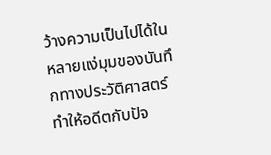ว้างความเป็นไปได้ในหลายแง่มุมของบันทึกทางประวัติศาสตร์ ทำให้อดีตกับปัจ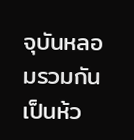จุบันหลอมรวมกันเป็นห้ว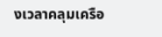งเวลาคลุมเครือ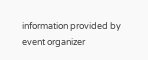information provided by event organizer